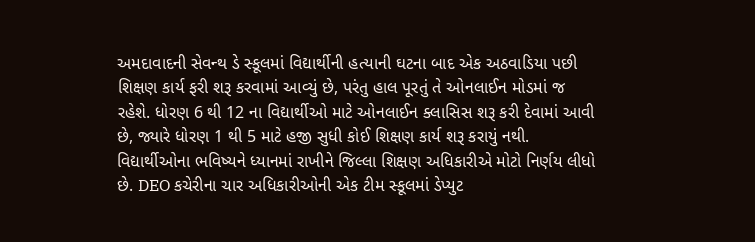અમદાવાદની સેવન્થ ડે સ્કૂલમાં વિદ્યાર્થીની હત્યાની ઘટના બાદ એક અઠવાડિયા પછી શિક્ષણ કાર્ય ફરી શરૂ કરવામાં આવ્યું છે, પરંતુ હાલ પૂરતું તે ઓનલાઈન મોડમાં જ રહેશે. ધોરણ 6 થી 12 ના વિદ્યાર્થીઓ માટે ઓનલાઈન ક્લાસિસ શરૂ કરી દેવામાં આવી છે, જ્યારે ધોરણ 1 થી 5 માટે હજી સુધી કોઈ શિક્ષણ કાર્ય શરૂ કરાયું નથી.
વિદ્યાર્થીઓના ભવિષ્યને ધ્યાનમાં રાખીને જિલ્લા શિક્ષણ અધિકારીએ મોટો નિર્ણય લીધો છે. DEO કચેરીના ચાર અધિકારીઓની એક ટીમ સ્કૂલમાં ડેપ્યુટ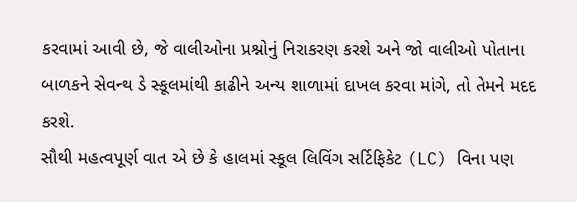કરવામાં આવી છે, જે વાલીઓના પ્રશ્નોનું નિરાકરણ કરશે અને જો વાલીઓ પોતાના બાળકને સેવન્થ ડે સ્કૂલમાંથી કાઢીને અન્ય શાળામાં દાખલ કરવા માંગે, તો તેમને મદદ કરશે.
સૌથી મહત્વપૂર્ણ વાત એ છે કે હાલમાં સ્કૂલ લિવિંગ સર્ટિફિકેટ (LC) વિના પણ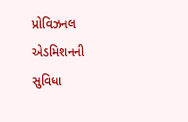પ્રોવિઝનલ એડમિશનની સુવિધા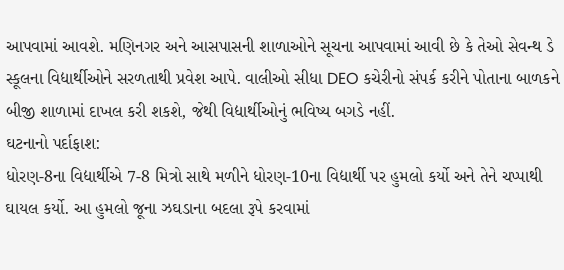આપવામાં આવશે. મણિનગર અને આસપાસની શાળાઓને સૂચના આપવામાં આવી છે કે તેઓ સેવન્થ ડે સ્કૂલના વિદ્યાર્થીઓને સરળતાથી પ્રવેશ આપે. વાલીઓ સીધા DEO કચેરીનો સંપર્ક કરીને પોતાના બાળકને બીજી શાળામાં દાખલ કરી શકશે, જેથી વિદ્યાર્થીઓનું ભવિષ્ય બગડે નહીં.
ઘટનાનો પર્દાફાશ:
ધોરણ-8ના વિદ્યાર્થીએ 7-8 મિત્રો સાથે મળીને ધોરણ-10ના વિદ્યાર્થી પર હુમલો કર્યો અને તેને ચપ્પાથી ઘાયલ કર્યો. આ હુમલો જૂના ઝઘડાના બદલા રૂપે કરવામાં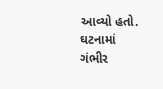આવ્યો હતો. ઘટનામાં ગંભીર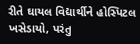રીતે ઘાયલ વિદ્યાર્થીને હોસ્પિટલ ખસેડાયો, પરંતુ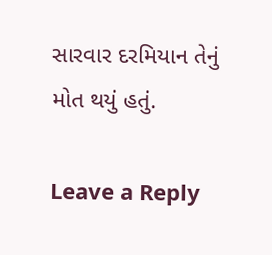સારવાર દરમિયાન તેનું મોત થયું હતું.

Leave a Reply